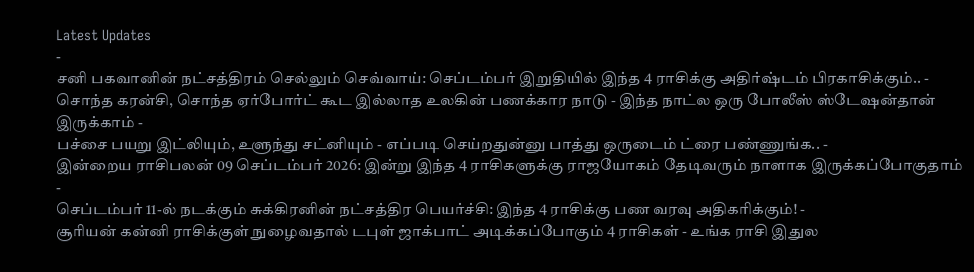Latest Updates
-
சனி பகவானின் நட்சத்திரம் செல்லும் செவ்வாய்: செப்டம்பர் இறுதியில் இந்த 4 ராசிக்கு அதிர்ஷ்டம் பிரகாசிக்கும்.. -
சொந்த கரன்சி, சொந்த ஏர்போர்ட் கூட இல்லாத உலகின் பணக்கார நாடு - இந்த நாட்ல ஒரு போலீஸ் ஸ்டேஷன்தான் இருக்காம் -
பச்சை பயறு இட்லியும், உளுந்து சட்னியும் - எப்படி செய்றதுன்னு பாத்து ஒருடைம் ட்ரை பண்ணுங்க.. -
இன்றைய ராசிபலன் 09 செப்டம்பர் 2026: இன்று இந்த 4 ராசிகளுக்கு ராஜயோகம் தேடிவரும் நாளாக இருக்கப்போகுதாம் -
செப்டம்பர் 11-ல் நடக்கும் சுக்கிரனின் நட்சத்திர பெயர்ச்சி: இந்த 4 ராசிக்கு பண வரவு அதிகரிக்கும்! -
சூரியன் கன்னி ராசிக்குள் நுழைவதால் டபுள் ஜாக்பாட் அடிக்கப்போகும் 4 ராசிகள் - உங்க ராசி இதுல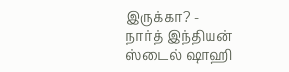இருக்கா? -
நார்த் இந்தியன் ஸ்டைல் ஷாஹி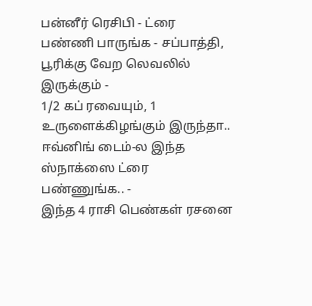பன்னீர் ரெசிபி - ட்ரை பண்ணி பாருங்க - சப்பாத்தி, பூரிக்கு வேற லெவலில் இருக்கும் -
1/2 கப் ரவையும், 1 உருளைக்கிழங்கும் இருந்தா.. ஈவ்னிங் டைம்-ல இந்த ஸ்நாக்ஸை ட்ரை பண்ணுங்க.. -
இந்த 4 ராசி பெண்கள் ரசனை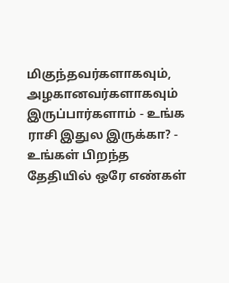மிகுந்தவர்களாகவும், அழகானவர்களாகவும் இருப்பார்களாம் - உங்க ராசி இதுல இருக்கா? -
உங்கள் பிறந்த தேதியில் ஒரே எண்கள்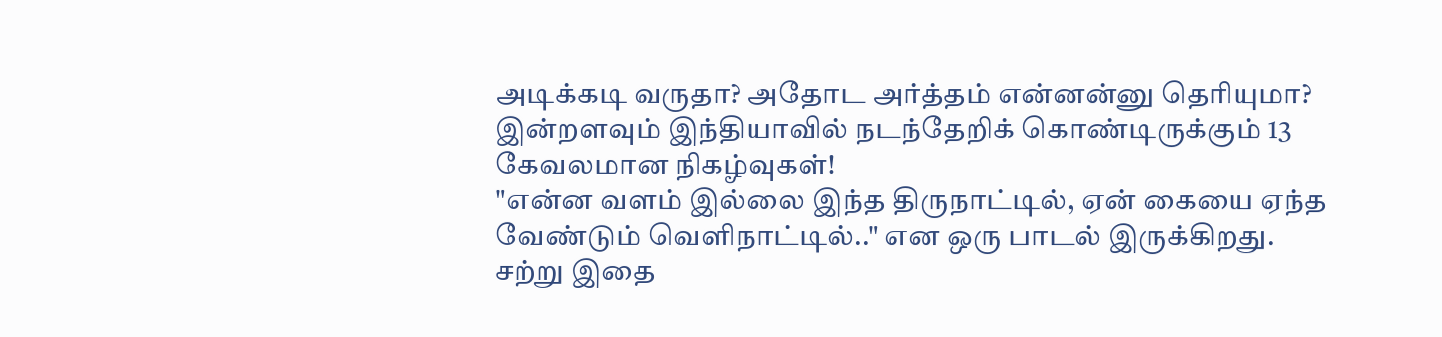அடிக்கடி வருதா? அதோட அர்த்தம் என்னன்னு தெரியுமா?
இன்றளவும் இந்தியாவில் நடந்தேறிக் கொண்டிருக்கும் 13 கேவலமான நிகழ்வுகள்!
"என்ன வளம் இல்லை இந்த திருநாட்டில், ஏன் கையை ஏந்த வேண்டும் வெளிநாட்டில்.." என ஒரு பாடல் இருக்கிறது. சற்று இதை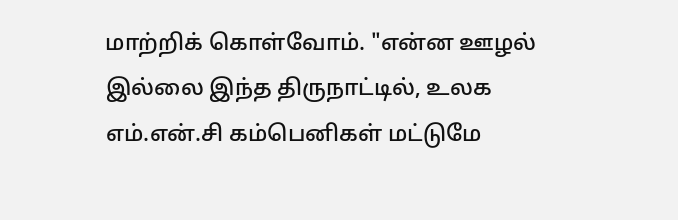மாற்றிக் கொள்வோம். "என்ன ஊழல் இல்லை இந்த திருநாட்டில், உலக எம்.என்.சி கம்பெனிகள் மட்டுமே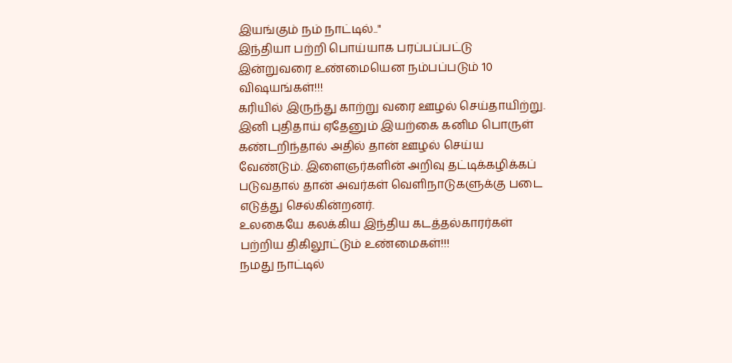இயங்கும் நம் நாட்டில்.."
இந்தியா பற்றி பொய்யாக பரப்பப்பட்டு இன்றுவரை உண்மையென நம்பப்படும் 10 விஷயங்கள்!!!
கரியில் இருந்து காற்று வரை ஊழல் செய்தாயிற்று. இனி புதிதாய் ஏதேனும் இயற்கை கனிம பொருள் கண்டறிந்தால் அதில் தான் ஊழல் செய்ய வேண்டும். இளைஞர்களின் அறிவு தட்டிக்கழிக்கப் படுவதால் தான் அவர்கள் வெளிநாடுகளுக்கு படை எடுத்து செல்கின்றனர்.
உலகையே கலக்கிய இந்திய கடத்தல்காரர்கள் பற்றிய திகிலூட்டும் உண்மைகள்!!!
நமது நாட்டில்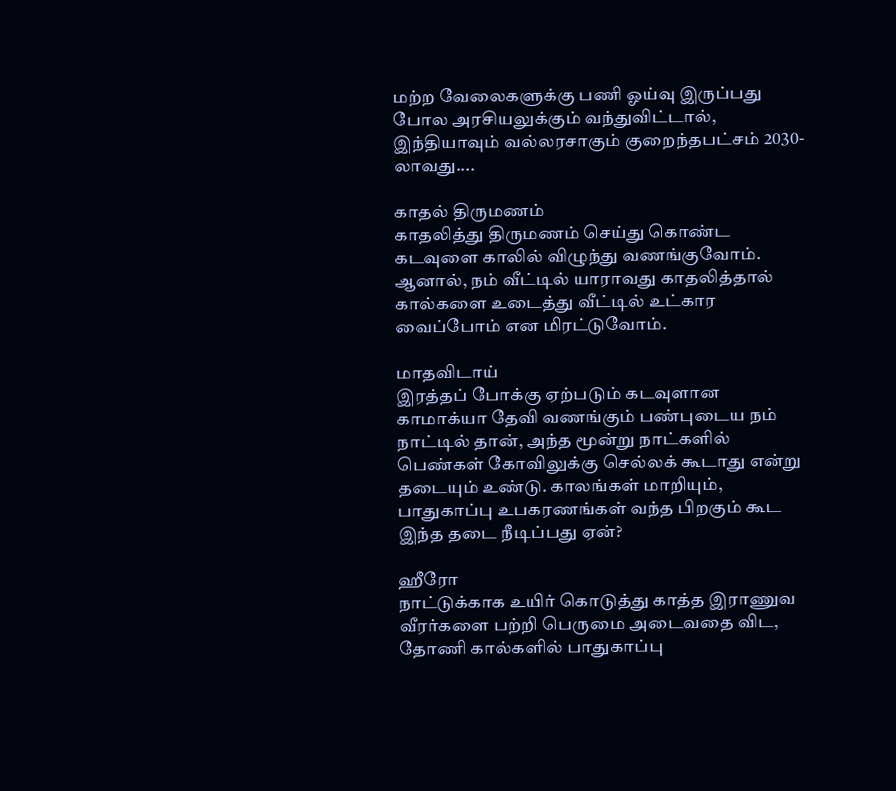மற்ற வேலைகளுக்கு பணி ஓய்வு இருப்பது போல அரசியலுக்கும் வந்துவிட்டால், இந்தியாவும் வல்லரசாகும் குறைந்தபட்சம் 2030-லாவது....

காதல் திருமணம்
காதலித்து திருமணம் செய்து கொண்ட கடவுளை காலில் விழுந்து வணங்குவோம். ஆனால், நம் வீட்டில் யாராவது காதலித்தால் கால்களை உடைத்து வீட்டில் உட்கார வைப்போம் என மிரட்டுவோம்.

மாதவிடாய்
இரத்தப் போக்கு ஏற்படும் கடவுளான காமாக்யா தேவி வணங்கும் பண்புடைய நம் நாட்டில் தான், அந்த மூன்று நாட்களில் பெண்கள் கோவிலுக்கு செல்லக் கூடாது என்று தடையும் உண்டு. காலங்கள் மாறியும், பாதுகாப்பு உபகரணங்கள் வந்த பிறகும் கூட இந்த தடை நீடிப்பது ஏன்?

ஹீரோ
நாட்டுக்காக உயிர் கொடுத்து காத்த இராணுவ வீரர்களை பற்றி பெருமை அடைவதை விட, தோணி கால்களில் பாதுகாப்பு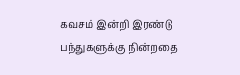கவசம் இன்றி இரண்டு பந்துகளுக்கு நின்றதை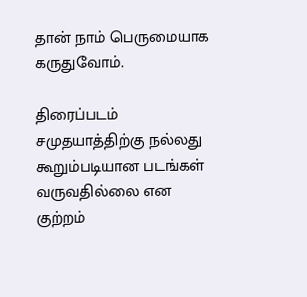தான் நாம் பெருமையாக கருதுவோம்.

திரைப்படம்
சமுதயாத்திற்கு நல்லது கூறும்படியான படங்கள் வருவதில்லை என குற்றம்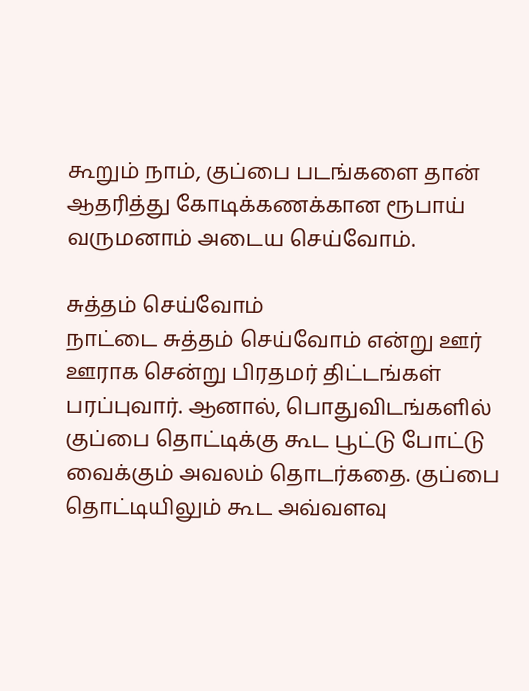கூறும் நாம், குப்பை படங்களை தான் ஆதரித்து கோடிக்கணக்கான ரூபாய் வருமனாம் அடைய செய்வோம்.

சுத்தம் செய்வோம்
நாட்டை சுத்தம் செய்வோம் என்று ஊர் ஊராக சென்று பிரதமர் திட்டங்கள் பரப்புவார். ஆனால், பொதுவிடங்களில் குப்பை தொட்டிக்கு கூட பூட்டு போட்டு வைக்கும் அவலம் தொடர்கதை. குப்பை தொட்டியிலும் கூட அவ்வளவு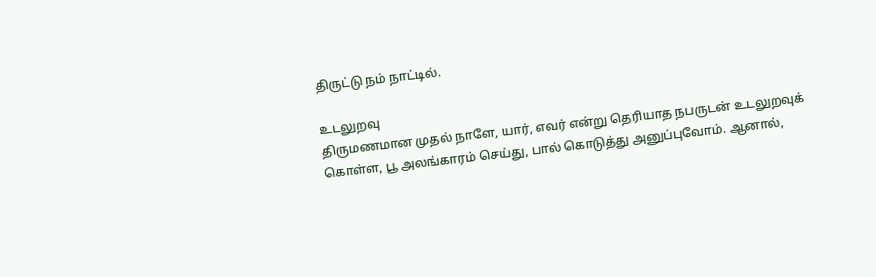திருட்டு நம் நாட்டில்.

உடலுறவு
திருமணமான முதல் நாளே, யார், எவர் என்று தெரியாத நபருடன் உடலுறவுக் கொள்ள, பூ அலங்காரம் செய்து, பால் கொடுத்து அனுப்புவோம். ஆனால்,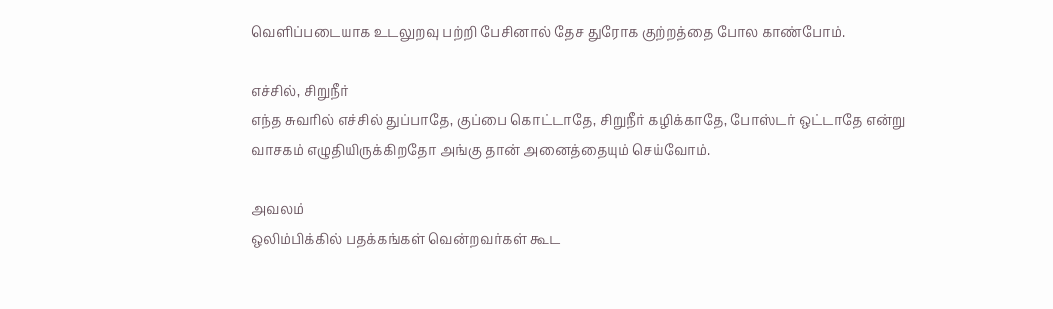வெளிப்படையாக உடலுறவு பற்றி பேசினால் தேச துரோக குற்றத்தை போல காண்போம்.

எச்சில், சிறுநீர்
எந்த சுவரில் எச்சில் துப்பாதே, குப்பை கொட்டாதே, சிறுநீர் கழிக்காதே, போஸ்டர் ஒட்டாதே என்று வாசகம் எழுதியிருக்கிறதோ அங்கு தான் அனைத்தையும் செய்வோம்.

அவலம்
ஒலிம்பிக்கில் பதக்கங்கள் வென்றவர்கள் கூட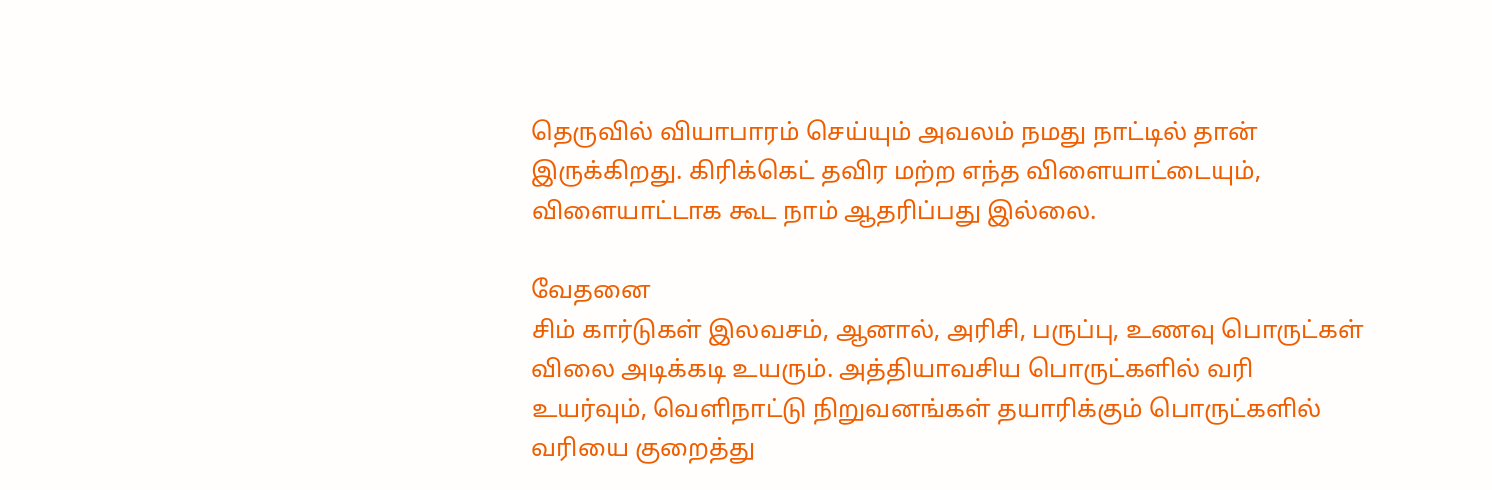தெருவில் வியாபாரம் செய்யும் அவலம் நமது நாட்டில் தான் இருக்கிறது. கிரிக்கெட் தவிர மற்ற எந்த விளையாட்டையும், விளையாட்டாக கூட நாம் ஆதரிப்பது இல்லை.

வேதனை
சிம் கார்டுகள் இலவசம், ஆனால், அரிசி, பருப்பு, உணவு பொருட்கள் விலை அடிக்கடி உயரும். அத்தியாவசிய பொருட்களில் வரி உயர்வும், வெளிநாட்டு நிறுவனங்கள் தயாரிக்கும் பொருட்களில் வரியை குறைத்து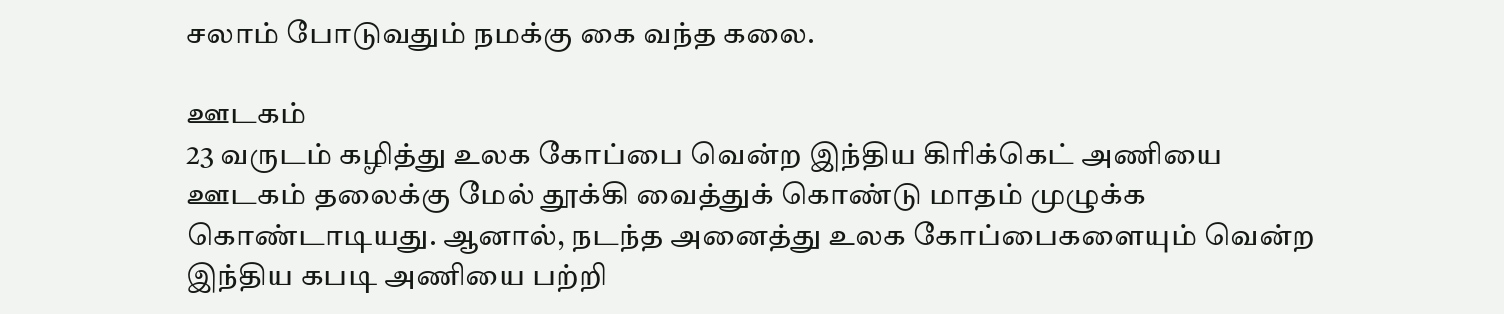சலாம் போடுவதும் நமக்கு கை வந்த கலை.

ஊடகம்
23 வருடம் கழித்து உலக கோப்பை வென்ற இந்திய கிரிக்கெட் அணியை ஊடகம் தலைக்கு மேல் தூக்கி வைத்துக் கொண்டு மாதம் முழுக்க கொண்டாடியது. ஆனால், நடந்த அனைத்து உலக கோப்பைகளையும் வென்ற இந்திய கபடி அணியை பற்றி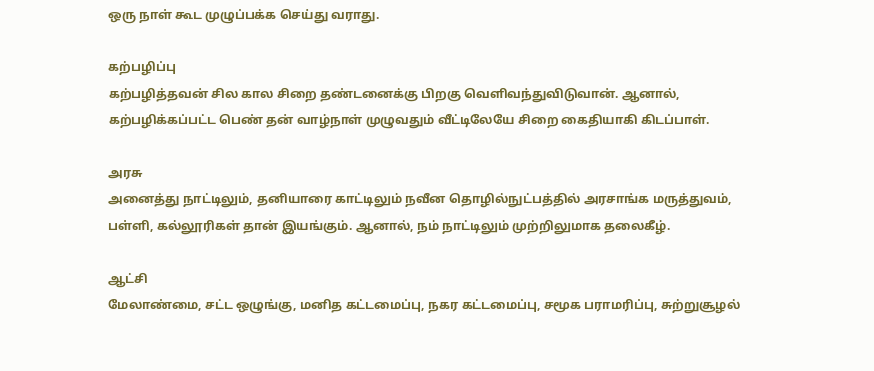ஒரு நாள் கூட முழுப்பக்க செய்து வராது.

கற்பழிப்பு
கற்பழித்தவன் சில கால சிறை தண்டனைக்கு பிறகு வெளிவந்துவிடுவான். ஆனால், கற்பழிக்கப்பட்ட பெண் தன் வாழ்நாள் முழுவதும் வீட்டிலேயே சிறை கைதியாகி கிடப்பாள்.

அரசு
அனைத்து நாட்டிலும், தனியாரை காட்டிலும் நவீன தொழில்நுட்பத்தில் அரசாங்க மருத்துவம், பள்ளி, கல்லூரிகள் தான் இயங்கும். ஆனால், நம் நாட்டிலும் முற்றிலுமாக தலைகீழ்.

ஆட்சி
மேலாண்மை, சட்ட ஒழுங்கு, மனித கட்டமைப்பு, நகர கட்டமைப்பு, சமூக பராமரிப்பு, சுற்றுசூழல்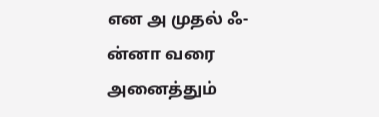என அ முதல் ஃ-ன்னா வரை அனைத்தும்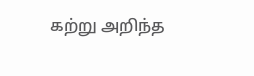கற்று அறிந்த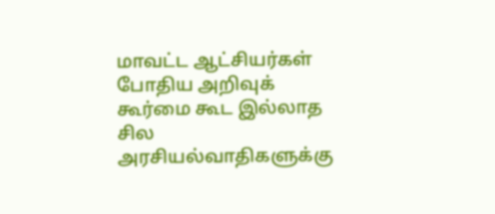மாவட்ட ஆட்சியர்கள் போதிய அறிவுக் கூர்மை கூட இல்லாத சில அரசியல்வாதிகளுக்கு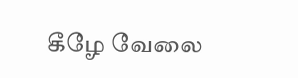கீழே வேலை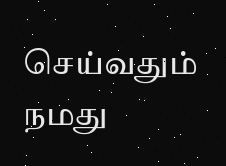செய்வதும் நமது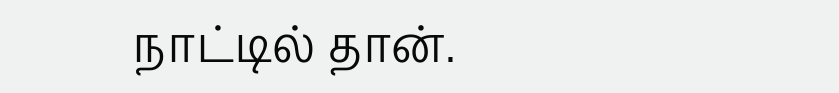நாட்டில் தான்.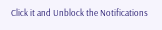Click it and Unblock the Notifications